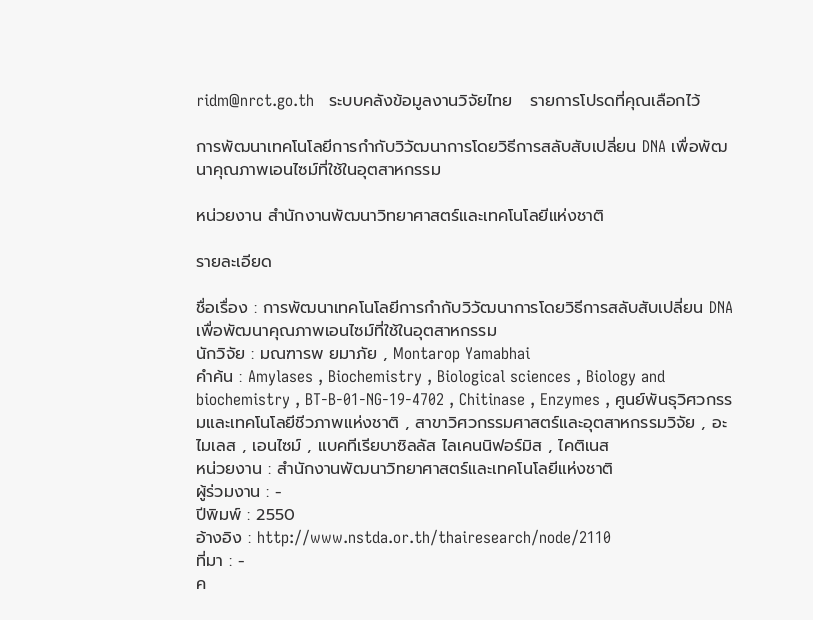ridm@nrct.go.th   ระบบคลังข้อมูลงานวิจัยไทย   รายการโปรดที่คุณเลือกไว้

การพัฒนาเทคโนโลยีการกำกับวิวัฒนาการโดยวิธีการสลับสับเปลี่ยน DNA เพื่อพัฒนาคุณภาพเอนไซม์ที่ใช้ในอุตสาหกรรม

หน่วยงาน สำนักงานพัฒนาวิทยาศาสตร์และเทคโนโลยีแห่งชาติ

รายละเอียด

ชื่อเรื่อง : การพัฒนาเทคโนโลยีการกำกับวิวัฒนาการโดยวิธีการสลับสับเปลี่ยน DNA เพื่อพัฒนาคุณภาพเอนไซม์ที่ใช้ในอุตสาหกรรม
นักวิจัย : มณฑารพ ยมาภัย , Montarop Yamabhai
คำค้น : Amylases , Biochemistry , Biological sciences , Biology and biochemistry , BT-B-01-NG-19-4702 , Chitinase , Enzymes , ศูนย์พันธุวิศวกรรมและเทคโนโลยีชีวภาพแห่งชาติ , สาขาวิศวกรรมศาสตร์และอุตสาหกรรมวิจัย , อะไมเลส , เอนไซม์ , แบคทีเรียบาซิลลัส ไลเคนนิฟอร์มิส , ไคติเนส
หน่วยงาน : สำนักงานพัฒนาวิทยาศาสตร์และเทคโนโลยีแห่งชาติ
ผู้ร่วมงาน : -
ปีพิมพ์ : 2550
อ้างอิง : http://www.nstda.or.th/thairesearch/node/2110
ที่มา : -
ค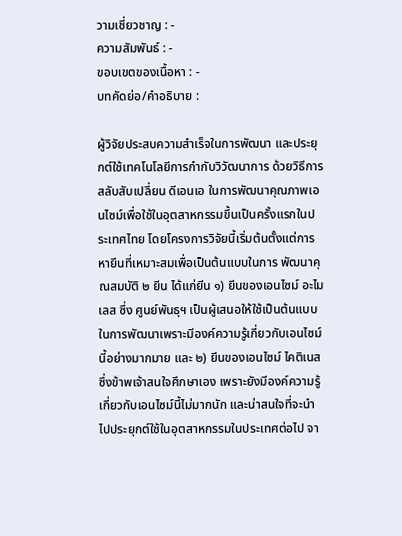วามเชี่ยวชาญ : -
ความสัมพันธ์ : -
ขอบเขตของเนื้อหา : -
บทคัดย่อ/คำอธิบาย :

ผู้วิจัยประสบความสำเร็จในการพัฒนา และประยุกต์ใช้เทคโนโลยีการกำกับวิวัฒนาการ ด้วยวิธีการสลับสับเปลี่ยน ดีเอนเอ ในการพัฒนาคุณภาพเอนไซม์เพื่อใช้ในอุตสาหกรรมขึ้นเป็นครั้งแรกในประเทศไทย โดยโครงการวิจัยนี้เริ่มต้นตั้งแต่การหายีนที่เหมาะสมเพื่อเป็นต้นแบบในการ พัฒนาคุณสมบัติ ๒ ยีน ได้แก่ยีน ๑) ยีนของเอนไซม์ อะไมเลส ซึ่ง ศูนย์พันธุฯ เป็นผู้เสนอให้ใช้เป็นต้นแบบในการพัฒนาเพราะมีองค์ความรู้เกี่ยวกับเอนไซม์ นี้อย่างมากมาย และ ๒) ยีนของเอนไซม์ ไคติเนส ซึ่งข้าพเจ้าสนใจศึกษาเอง เพราะยังมีองค์ความรู้เกี่ยวกับเอนไซม์นี้ไม่มากนัก และน่าสนใจที่จะนำไปประยุกต์ใช้ในอุตสาหกรรมในประเทศต่อไป จา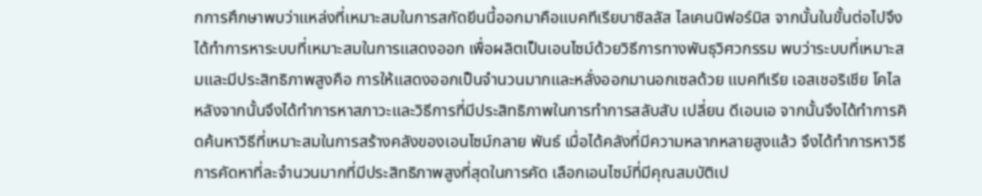กการศึกษาพบว่าแหล่งที่เหมาะสมในการสกัดยีนนี้ออกมาคือแบคทีเรียบาซิลลัส ไลเคนนิฟอร์มิส จากนั้นในขั้นต่อไปจึงได้ทำการหาระบบที่เหมาะสมในการแสดงออก เพื่อผลิตเป็นเอนไซม์ด้วยวิธีการทางพันธุวิศวกรรม พบว่าระบบที่เหมาะสมและมีประสิทธิภาพสูงคือ การให้แสดงออกเป็นจำนวนมากและหลั่งออกมานอกเซลด้วย แบคทีเรีย เอสเชอริเชีย โคไล หลังจากนั้นจึงได้ทำการหาสภาวะและวิธีการที่มีประสิทธิภาพในการทำการสลับสับ เปลี่ยน ดีเอนเอ จากนั้นจึงได้ทำการคิดค้นหาวิธีที่เหมาะสมในการสร้างคลังของเอนไซม์กลาย พันธ์ เมื่อได้คลังที่มีความหลากหลายสูงแล้ว จึงได้ทำการหาวิธีการคัดหาที่ละจำนวนมากที่มีประสิทธิภาพสูงที่สุดในการคัด เลือกเอนไซม์ที่มีคุณสมบัติเป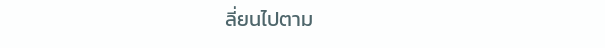ลี่ยนไปตาม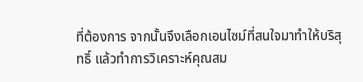ที่ต้องการ จากนั้นจึงเลือกเอนไซม์ที่สนใจมาทำให้บริสุทธิ์ แล้วทำการวิเคราะห์คุณสม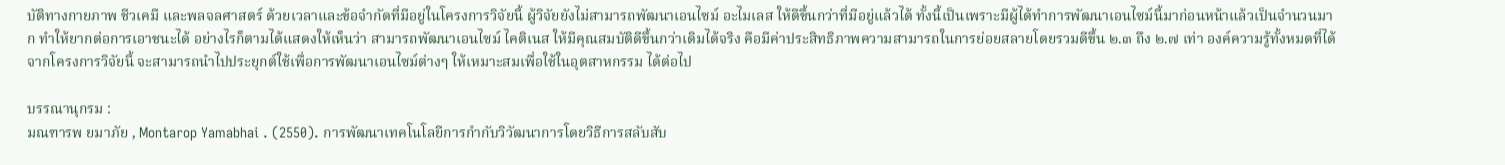บัติทางกายภาพ ชีวเคมี และพลจลศาสตร์ ด้วยเวลาและข้อจำกัดที่มีอยู่ในโครงการวิจัยนี้ ผู้วิจัยยังไม่สามารถพัฒนาเอนไซม์ อะไมเลส ให้ดีขึ้นกว่าที่มีอยู่แล้วได้ ทั้งนี้เป็นเพราะมีผู้ได้ทำการพัฒนาเอนไซม์นี้มาก่อนหน้าแล้วเป็นจำนวนมาก ทำให้ยากต่อการเอาชนะได้ อย่างไรก็ตามได้แสดงให้เห็นว่า สามารถพัฒนาเอนไซม์ ไคติเนส ให้มีคุณสมบัติดีขึ้นกว่าเดิมได้จริง คือมีค่าประสิทธิภาพความสามารถในการย่อยสลายโดยรวมดีขึ้น ๒.๓ ถึง ๒.๗ เท่า องค์ความรู้ทั้งหมดที่ได้จากโครงการวิจัยนี้ จะสามารถนำไปประยุกต์ใช้เพื่อการพัฒนาเอนไซม์ต่างๆ ให้เหมาะสมเพื่อใช้ในอุตสาหกรรม ได้ต่อไป

บรรณานุกรม :
มณฑารพ ยมาภัย , Montarop Yamabhai . (2550). การพัฒนาเทคโนโลยีการกำกับวิวัฒนาการโดยวิธีการสลับสับ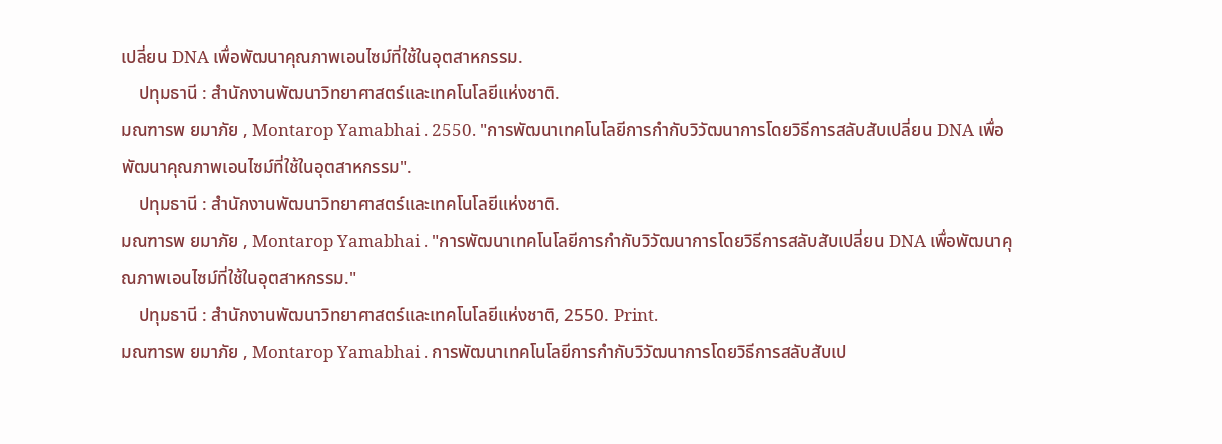เปลี่ยน DNA เพื่อพัฒนาคุณภาพเอนไซม์ที่ใช้ในอุตสาหกรรม.
    ปทุมธานี : สำนักงานพัฒนาวิทยาศาสตร์และเทคโนโลยีแห่งชาติ.
มณฑารพ ยมาภัย , Montarop Yamabhai . 2550. "การพัฒนาเทคโนโลยีการกำกับวิวัฒนาการโดยวิธีการสลับสับเปลี่ยน DNA เพื่อพัฒนาคุณภาพเอนไซม์ที่ใช้ในอุตสาหกรรม".
    ปทุมธานี : สำนักงานพัฒนาวิทยาศาสตร์และเทคโนโลยีแห่งชาติ.
มณฑารพ ยมาภัย , Montarop Yamabhai . "การพัฒนาเทคโนโลยีการกำกับวิวัฒนาการโดยวิธีการสลับสับเปลี่ยน DNA เพื่อพัฒนาคุณภาพเอนไซม์ที่ใช้ในอุตสาหกรรม."
    ปทุมธานี : สำนักงานพัฒนาวิทยาศาสตร์และเทคโนโลยีแห่งชาติ, 2550. Print.
มณฑารพ ยมาภัย , Montarop Yamabhai . การพัฒนาเทคโนโลยีการกำกับวิวัฒนาการโดยวิธีการสลับสับเป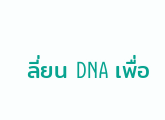ลี่ยน DNA เพื่อ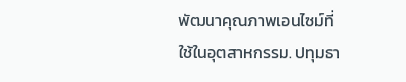พัฒนาคุณภาพเอนไซม์ที่ใช้ในอุตสาหกรรม. ปทุมธา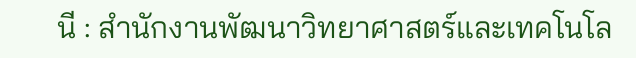นี : สำนักงานพัฒนาวิทยาศาสตร์และเทคโนโล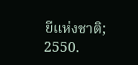ยีแห่งชาติ; 2550.